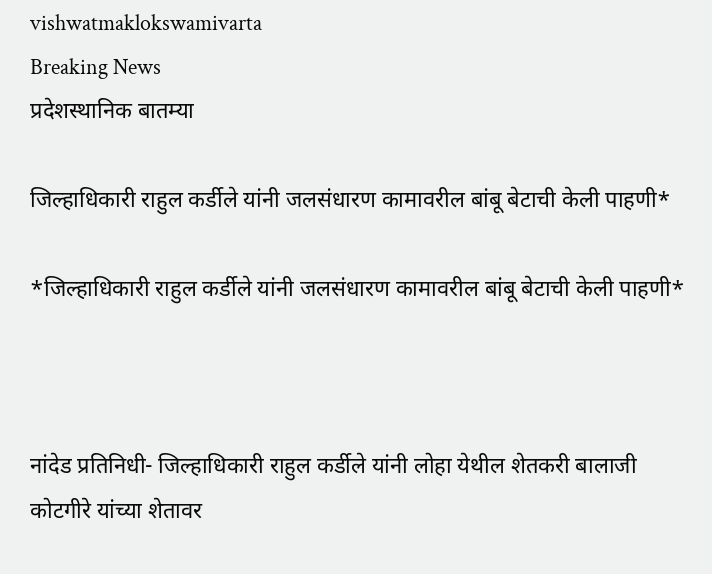vishwatmaklokswamivarta
Breaking News
प्रदेशस्थानिक बातम्या

जिल्हाधिकारी राहुल कर्डीले यांनी जलसंधारण कामावरील बांबू बेटाची केली पाहणी*

*जिल्हाधिकारी राहुल कर्डीले यांनी जलसंधारण कामावरील बांबू बेटाची केली पाहणी*



नांदेड प्रतिनिधी- जिल्हाधिकारी राहुल कर्डीले यांनी लोहा येथील शेतकरी बालाजी कोटगीरे यांच्या शेतावर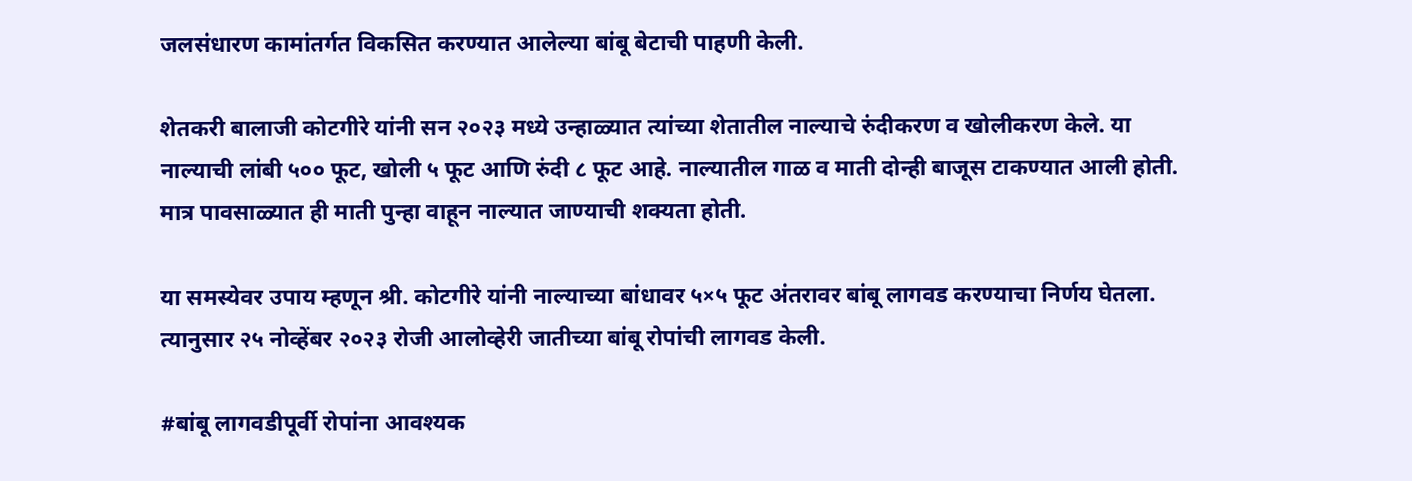जलसंधारण कामांतर्गत विकसित करण्यात आलेल्या बांबू बेटाची पाहणी केली.

शेतकरी बालाजी कोटगीरे यांनी सन २०२३ मध्ये उन्हाळ्यात त्यांच्या शेतातील नाल्याचे रुंदीकरण व खोलीकरण केले. या नाल्याची लांबी ५०० फूट, खोली ५ फूट आणि रुंदी ८ फूट आहे. नाल्यातील गाळ व माती दोन्ही बाजूस टाकण्यात आली होती. मात्र पावसाळ्यात ही माती पुन्हा वाहून नाल्यात जाण्याची शक्यता होती.

या समस्येवर उपाय म्हणून श्री. कोटगीरे यांनी नाल्याच्या बांधावर ५×५ फूट अंतरावर बांबू लागवड करण्याचा निर्णय घेतला. त्यानुसार २५ नोव्हेंबर २०२३ रोजी आलोव्हेरी जातीच्या बांबू रोपांची लागवड केली.

#बांबू लागवडीपूर्वी रोपांना आवश्यक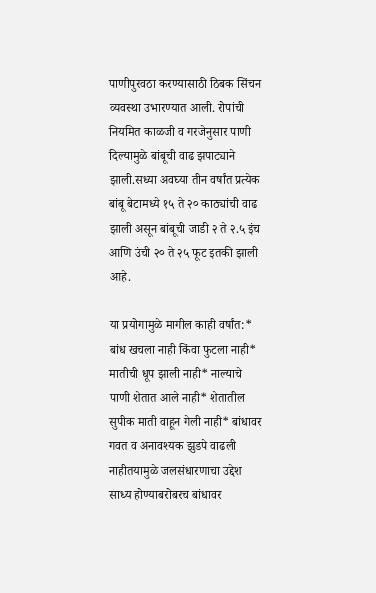पाणीपुरवठा करण्यासाठी ठिबक सिंचन व्यवस्था उभारण्यात आली. रोपांची नियमित काळजी व गरजेनुसार पाणी दिल्यामुळे बांबूची वाढ झपाट्याने झाली.सध्या अवघ्या तीन वर्षांत प्रत्येक बांबू बेटामध्ये १५ ते २० काठ्यांची वाढ झाली असून बांबूची जाडी २ ते २.५ इंच आणि उंची २० ते २५ फूट इतकी झाली आहे.

या प्रयोगामुळे मागील काही वर्षांत:* बांध खचला नाही किंवा फुटला नाही* मातीची धूप झाली नाही* नाल्याचे पाणी शेतात आले नाही* शेतातील सुपीक माती वाहून गेली नाही* बांधावर गवत व अनावश्यक झुडपे वाढली नाहीतयामुळे जलसंधारणाचा उद्देश साध्य होण्याबरोबरच बांधावर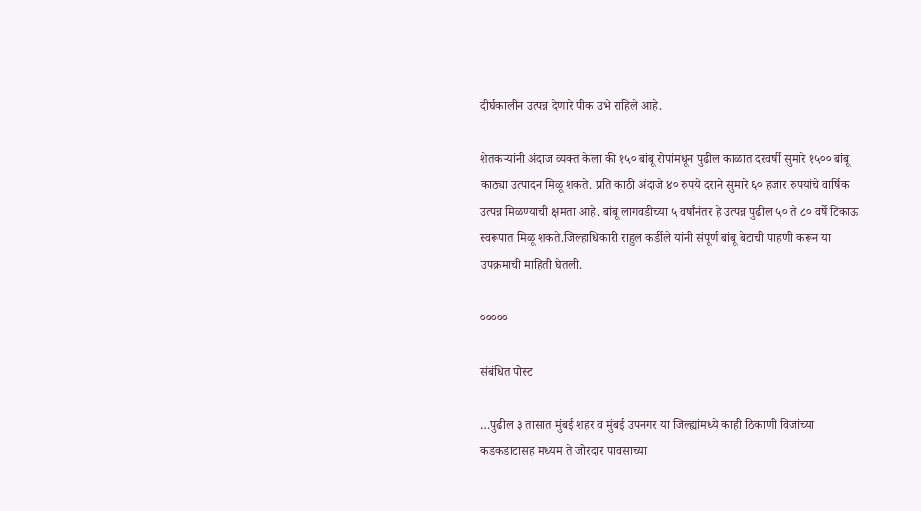दीर्घकालीन उत्पन्न देणारे पीक उभे राहिले आहे.

शेतकऱ्यांनी अंदाज व्यक्त केला की १५० बांबू रोपांमधून पुढील काळात दरवर्षी सुमारे १५०० बांबू काठ्या उत्पादन मिळू शकते. प्रति काठी अंदाजे ४० रुपये दराने सुमारे ६० हजार रुपयांचे वार्षिक उत्पन्न मिळण्याची क्षमता आहे. बांबू लागवडीच्या ५ वर्षांनंतर हे उत्पन्न पुढील ५० ते ८० वर्षे टिकाऊ स्वरूपात मिळू शकते.जिल्हाधिकारी राहुल कर्डीले यांनी संपूर्ण बांबू बेटाची पाहणी करून या उपक्रमाची माहिती घेतली.

०००००

संबंधित पोस्ट

…पुढील ३ तासात मुंबई शहर व मुंबई उपनगर या जिल्ह्यांमध्ये काही ठिकाणी विजांच्या कडकडाटासह मध्यम ते जोरदार पावसाच्या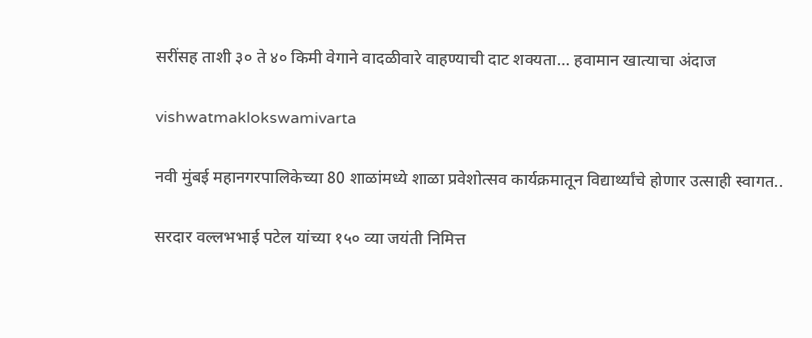सरींसह ताशी ३० ते ४० किमी वेगाने वादळीवारे वाहण्याची दाट शक्यता… हवामान खात्याचा अंदाज

vishwatmaklokswamivarta

नवी मुंबई महानगरपालिकेच्या 80 शाळांमध्ये शाळा प्रवेशोत्सव कार्यक्रमातून विद्यार्थ्यांचे होणार उत्साही स्वागत..

सरदार वल्लभभाई पटेल यांच्या १५० व्या जयंती निमित्त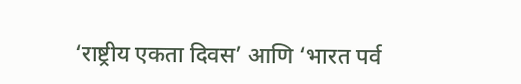‘राष्ट्रीय एकता दिवस’ आणि ‘भारत पर्व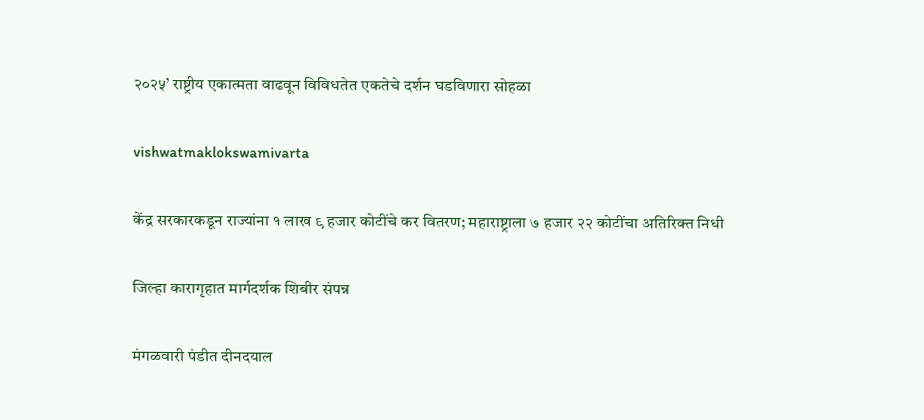२०२५’ राष्ट्रीय एकात्मता वाढवून विविधतेत एकतेचे दर्शन घडविणारा सोहळा

vishwatmaklokswamivarta

केंद्र सरकारकडून राज्यांना १ लाख ९ हजार कोटींचे कर वितरण; महाराष्ट्राला ७ हजार २२ कोटींचा अतिरिक्त निधी

जिल्हा कारागृहात मार्गदर्शक शिबीर संपन्न

मंगळवारी पंडीत दीनदयाल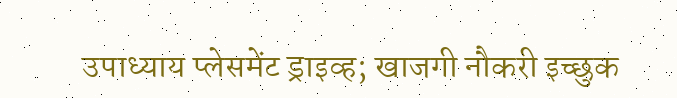उपाध्याय प्लेसमेंट ड्राइव्ह; खाजगी नौकरी इच्छुक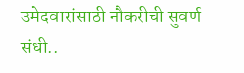उमेदवारांसाठी नौकरीची सुवर्ण संधी..